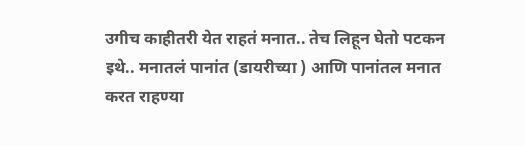उगीच काहीतरी येत राहतं मनात.. तेच लिहून घेतो पटकन इथे.. मनातलं पानांत (डायरीच्या ) आणि पानांतल मनात करत राहण्या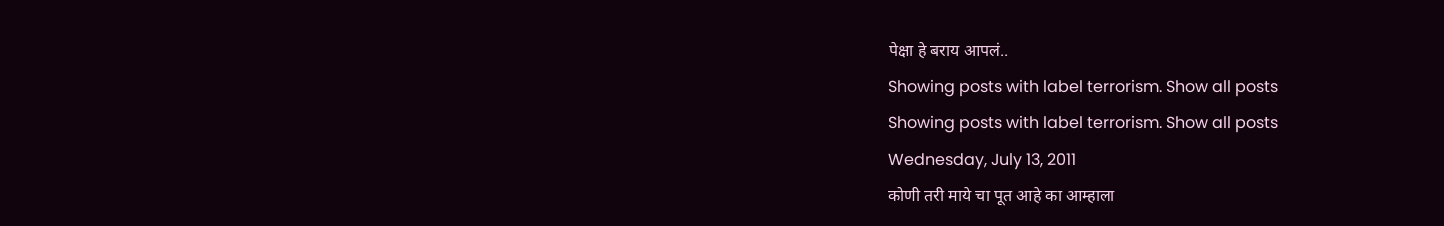पेक्षा हे बराय आपलं..
Showing posts with label terrorism. Show all posts
Showing posts with label terrorism. Show all posts
Wednesday, July 13, 2011
कोणी तरी माये चा पूत आहे का आम्हाला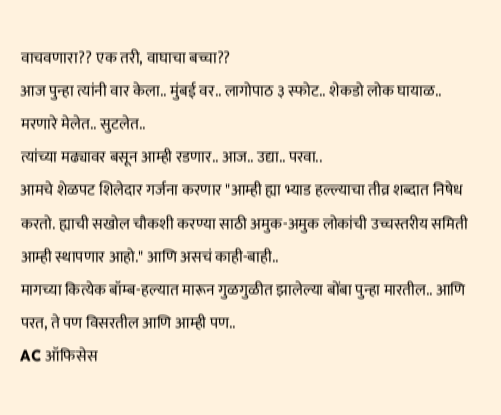वाचवणारा?? एक तरी, वाघाचा बच्चा??
आज पुन्हा त्यांनी वार केला.. मुंबई वर.. लागोपाठ ३ स्फोट.. शेकडो लोक घायाळ.. मरणारे मेलेत.. सुटलेत..
त्यांच्या मढ्यावर बसून आम्ही रडणार.. आज.. उद्या.. परवा..
आमचे शेळपट शिलेदार गर्जना करणार "आम्ही ह्या भ्याड हल्ल्याचा तीव्र शब्दात निषेध करतो. ह्याची सखोल चौकशी करण्या साठी अमुक-अमुक लोकांची उच्चस्तरीय समिती आम्ही स्थापणार आहो." आणि असचं काही-बाही..
मागच्या कित्येक बॉम्ब-हल्यात मारून गुळगुळीत झालेल्या बोंबा पुन्हा मारतील.. आणि परत, ते पण विसरतील आणि आम्ही पण..
AC ऑफिसेस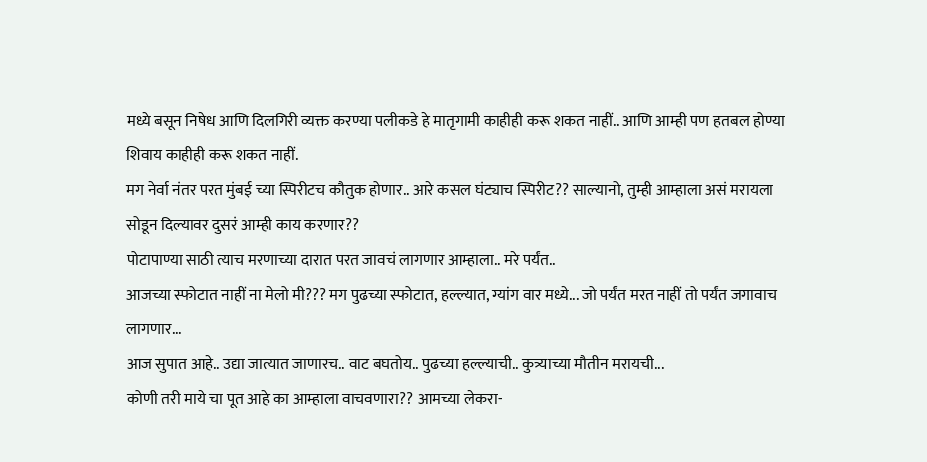मध्ये बसून निषेध आणि दिलगिरी व्यक्त करण्या पलीकडे हे मातृगामी काहीही करू शकत नाहीं.. आणि आम्ही पण हतबल होण्या शिवाय काहीही करू शकत नाहीं.
मग नेर्वा नंतर परत मुंबई च्या स्पिरीटच कौतुक होणार.. आरे कसल घंट्याच स्पिरीट?? साल्यानो, तुम्ही आम्हाला असं मरायला सोडून दिल्यावर दुसरं आम्ही काय करणार??
पोटापाण्या साठी त्याच मरणाच्या दारात परत जावचं लागणार आम्हाला.. मरे पर्यंत..
आजच्या स्फोटात नाहीं ना मेलो मी??? मग पुढच्या स्फोटात, हल्ल्यात, ग्यांग वार मध्ये... जो पर्यंत मरत नाहीं तो पर्यंत जगावाच लागणार...
आज सुपात आहे.. उद्या जात्यात जाणारच.. वाट बघतोय.. पुढच्या हल्ल्याची.. कुत्र्याच्या मौतीन मरायची...
कोणी तरी माये चा पूत आहे का आम्हाला वाचवणारा?? आमच्या लेकरा-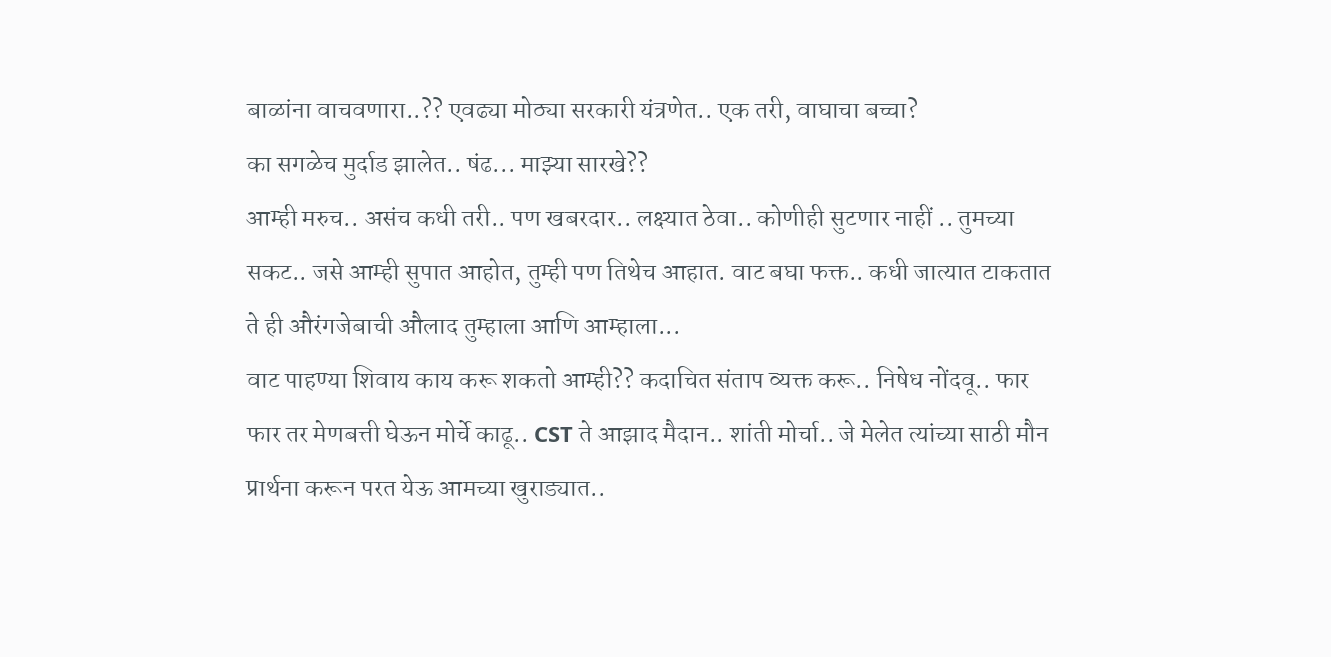बाळांना वाचवणारा..?? एवढ्या मोठ्या सरकारी यंत्रणेत.. एक तरी, वाघाचा बच्चा?
का सगळेच मुर्दाड झालेत.. षंढ... माझ्या सारखे??
आम्ही मरुच.. असंच कधी तरी.. पण खबरदार.. लक्ष्यात ठेवा.. कोणीही सुटणार नाहीं .. तुमच्या सकट.. जसे आम्ही सुपात आहोत, तुम्ही पण तिथेच आहात. वाट बघा फक्त.. कधी जात्यात टाकतात ते ही औरंगजेबाची औलाद तुम्हाला आणि आम्हाला...
वाट पाहण्या शिवाय काय करू शकतो आम्ही?? कदाचित संताप व्यक्त करू.. निषेध नोंदवू.. फार फार तर मेणबत्ती घेऊन मोर्चे काढू.. CST ते आझाद मैदान.. शांती मोर्चा.. जे मेलेत त्यांच्या साठी मौन प्रार्थना करून परत येऊ आमच्या खुराड्यात..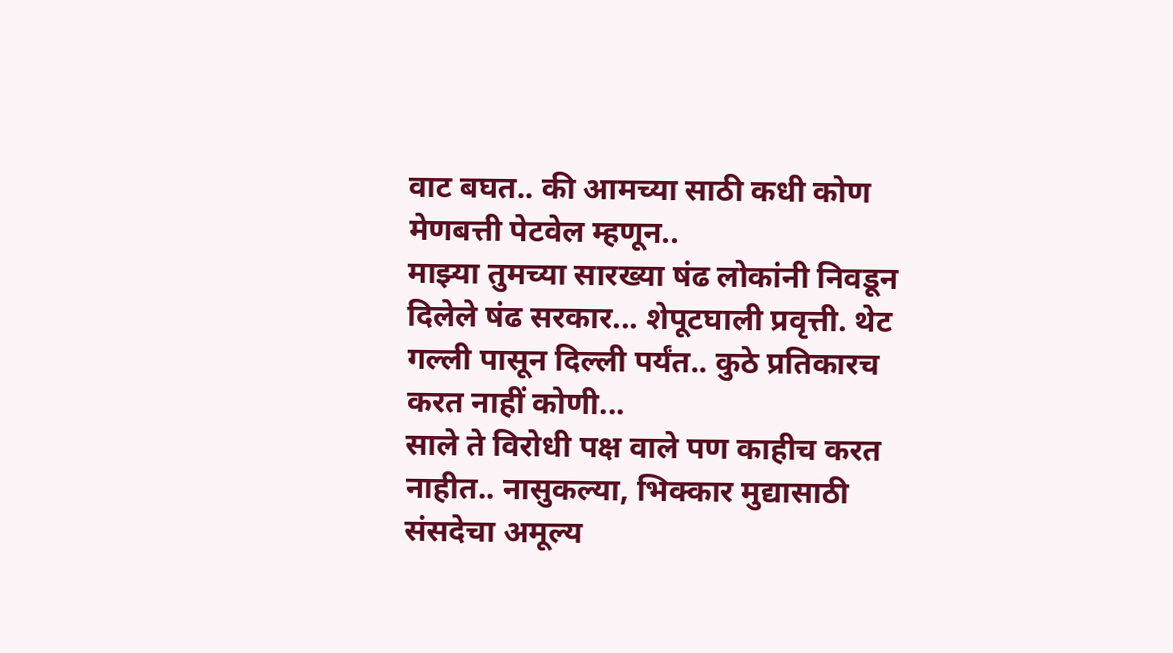वाट बघत.. की आमच्या साठी कधी कोण मेणबत्ती पेटवेल म्हणून..
माझ्या तुमच्या सारख्या षंढ लोकांनी निवडून दिलेले षंढ सरकार... शेपूटघाली प्रवृत्ती. थेट गल्ली पासून दिल्ली पर्यंत.. कुठे प्रतिकारच करत नाहीं कोणी...
साले ते विरोधी पक्ष वाले पण काहीच करत नाहीत.. नासुकल्या, भिक्कार मुद्यासाठी संसदेचा अमूल्य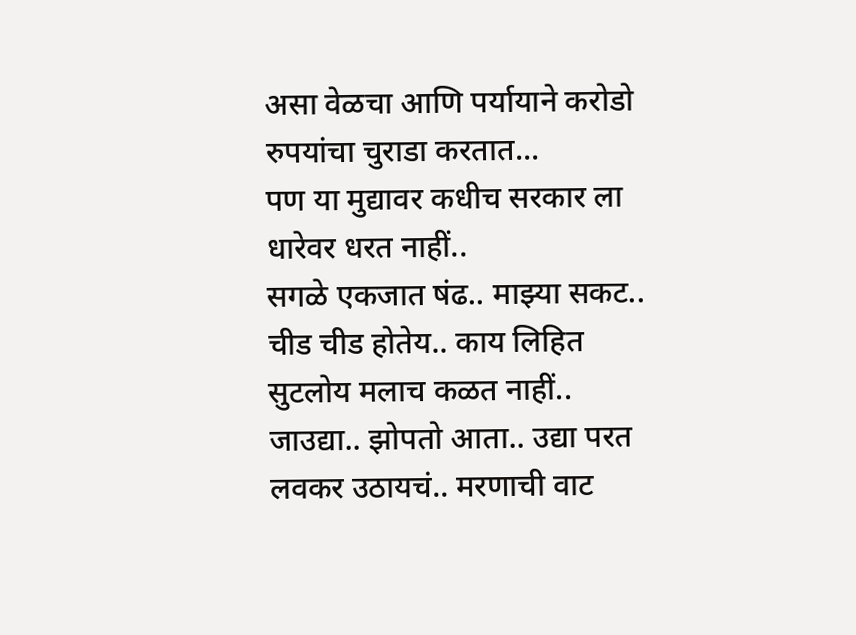असा वेळचा आणि पर्यायाने करोडो रुपयांचा चुराडा करतात...
पण या मुद्यावर कधीच सरकार ला धारेवर धरत नाहीं..
सगळे एकजात षंढ.. माझ्या सकट..
चीड चीड होतेय.. काय लिहित सुटलोय मलाच कळत नाहीं..
जाउद्या.. झोपतो आता.. उद्या परत लवकर उठायचं.. मरणाची वाट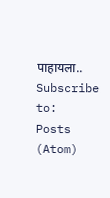पाहायला..
Subscribe to:
Posts (Atom)